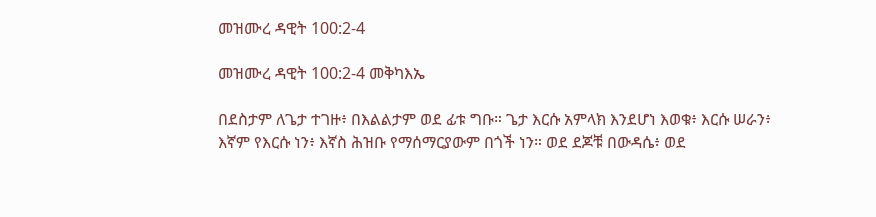መዝሙረ ዳዊት 100:2-4

መዝሙረ ዳዊት 100:2-4 መቅካእኤ

በደስታም ለጌታ ተገዙ፥ በእልልታም ወደ ፊቱ ግቡ። ጌታ እርሱ አምላክ እንደሆነ እወቁ፥ እርሱ ሠራን፥ እኛም የእርሱ ነን፥ እኛስ ሕዝቡ የማሰማርያውም በጎች ነን። ወደ ደጆቹ በውዳሴ፥ ወደ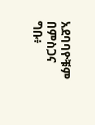አደባባዮቹም በምስጋና ግቡ፥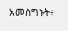አመስግኑት፥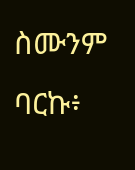ስሙንም ባርኩ፥